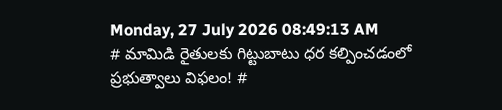Monday, 27 July 2026 08:49:13 AM
# మామిడి రైతులకు గిట్టుబాటు ధర కల్పించడంలో ప్రభుత్వాలు విఫలం! #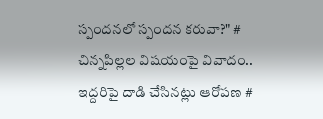స్పందనలో స్పందన కరువా?" # చిన్నపిల్లల విషయంపై వివాదం.. ఇద్దరిపై దాడి చేసినట్లు ఆరోపణ #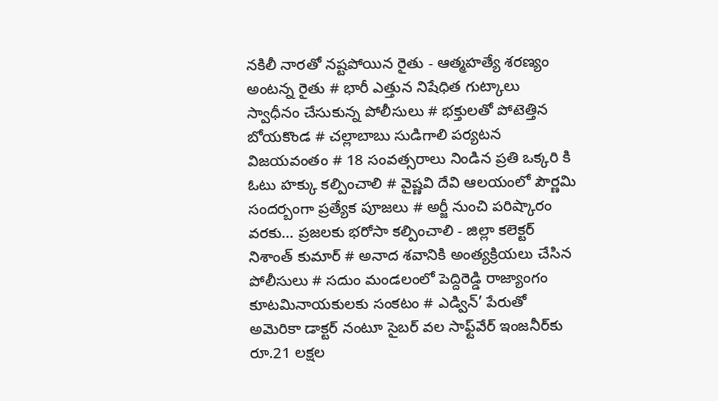నకిలీ నారతో నష్టపోయిన రైతు - ఆత్మహత్యే శరణ్యం అంటన్న రైతు # భారీ ఎత్తున నిషేధిత గుట్కాలు స్వాధీనం చేసుకున్న పోలీసులు # భక్తులతో పోటెత్తిన బోయకొండ # చల్లాబాబు సుడిగాలి పర్యటన విజయవంతం # 18 సంవత్సరాలు నిండిన ప్రతి ఒక్కరి కి ఓటు హక్కు కల్పించాలి # వైష్ణవి దేవి ఆలయంలో పౌర్ణమి సందర్బంగా ప్రత్యేక పూజలు # అర్జీ నుంచి పరిష్కారం వరకు… ప్రజలకు భరోసా కల్పించాలి - జిల్లా కలెక్టర్ నిశాంత్ కుమార్ # అనాద శవానికి అంత్యక్రియలు చేసిన పోలీసులు # సదుం మండలంలో పెద్దిరెడ్డి రాజ్యాంగం కూటమినాయకులకు సంకటం # ఎడ్విన్’ పేరుతో అమెరికా డాక్టర్ నంటూ సైబర్ వల సాఫ్ట్‌వేర్ ఇంజనీర్‌కు రూ.21 లక్షల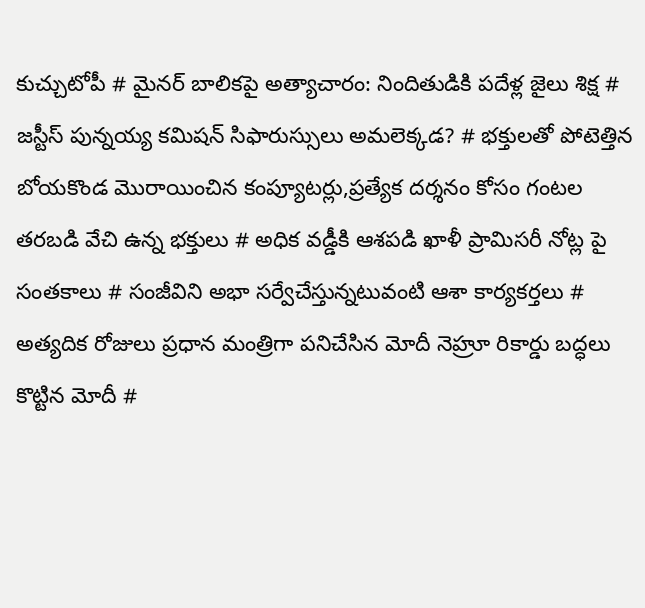కుచ్చుటోపీ # మైనర్ బాలికపై అత్యాచారం: నిందితుడికి పదేళ్ల జైలు శిక్ష # జస్టీస్ పున్నయ్య కమిషన్ సిఫారుస్సులు అమలెక్కడ? # భక్తులతో పోటెత్తిన బోయకొండ మొరాయించిన కంప్యూటర్లు,ప్రత్యేక దర్శనం కోసం గంటల తరబడి వేచి ఉన్న భక్తులు # అధిక వడ్డీకి ఆశపడి ఖాళీ ప్రామిసరీ నోట్ల పై సంతకాలు # సంజీవిని అభా సర్వేచేస్తున్నటువంటి ఆశా కార్యకర్తలు # అత్యదిక రోజులు ప్రధాన మంత్రిగా పనిచేసిన మోదీ నెహ్రూ రికార్డు బద్ధలు కొట్టిన మోదీ #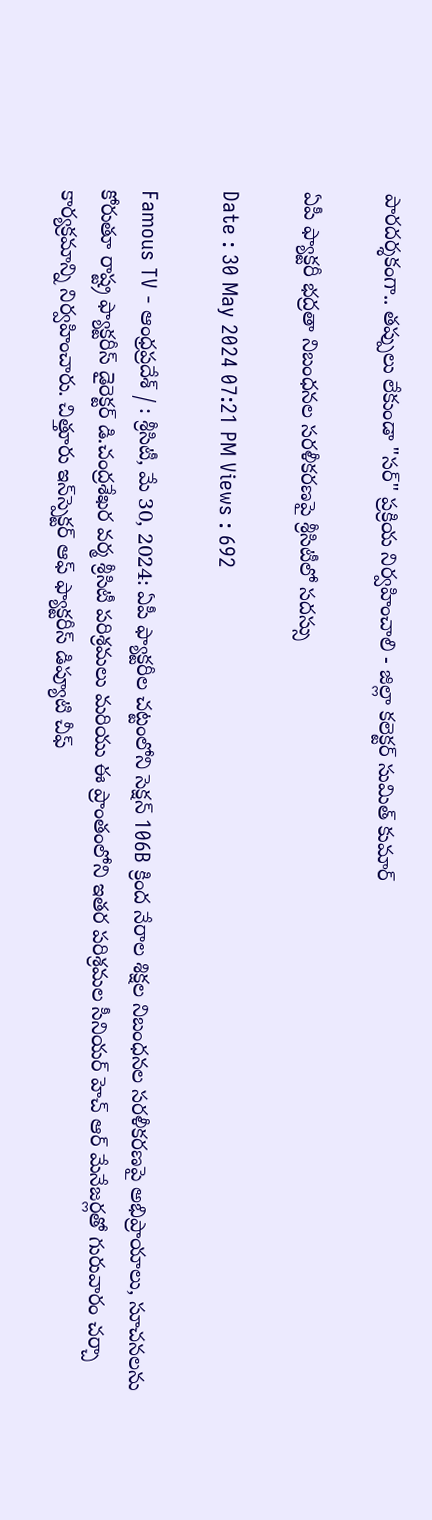పారదర్శకంగా.. తప్పులు లేకుండా "సర్" ప్రక్రియ నిర్వహించాలి - జిల్లా కలెక్టర్ సుమిత్ కుమార్

ఏపీ ఫ్యాక్టరీ భద్రతా నిబంధనల సరళీకరణపై శ్రీసిటీలో సదస్సు

Date : 30 May 2024 07:21 PM Views : 692

Famous TV - ఆంధ్రప్రదేశ్ / : శ్రీసిటీ, మే 30, 2024: ఏపీ ఫ్యాక్టరీల చట్టంలోని సెక్షన్ 106B క్రింద నేరాల శిక్షల నిబంధనల సరళీకరణపై అభిప్రాయాలు, సూచనలను కోరుతూ రాష్ట్ర ఫ్యాక్టరీస్ డైరెక్టర్ డి.చంద్రశేఖర వర్మ శ్రీసిటీ పరిశ్రమలు మరియు ఈ ప్రాంతంలోని ఇతర పరిశ్రమల సీనియర్ హెచ్ ఆర్ మేనేజర్లతో గురువారం చర్చా కార్యక్రమాన్ని నిర్వహించారు. చిత్తూరు ఇన్‌స్పెక్టర్ ఆఫ్ ఫ్యాక్టరీస్ డిప్యూటి చీఫ్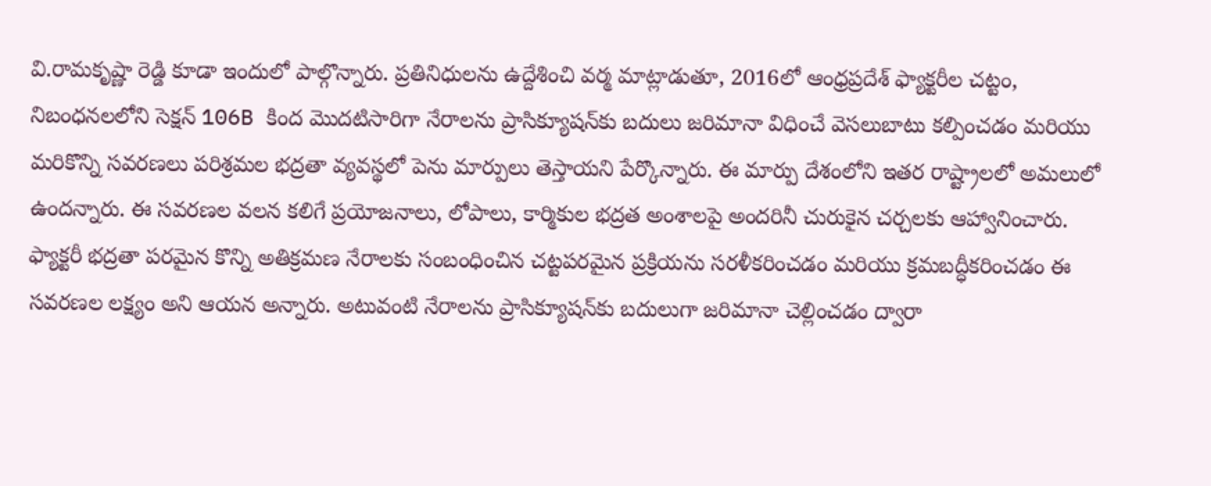వి.రామకృష్ణా రెడ్డి కూడా ఇందులో పాల్గొన్నారు. ప్రతినిధులను ఉద్దేశించి వర్మ మాట్లాడుతూ, 2016లో ఆంధ్రప్రదేశ్ ఫ్యాక్టరీల చట్టం, నిబంధనలలోని సెక్షన్ 106B కింద మొదటిసారిగా నేరాలను ప్రాసిక్యూషన్‌కు బదులు జరిమానా విధించే వెసలుబాటు కల్పించడం మరియు మరికొన్ని సవరణలు పరిశ్రమల భద్రతా వ్యవస్థలో పెను మార్పులు తెస్తాయని పేర్కొన్నారు. ఈ మార్పు దేశంలోని ఇతర రాష్ట్రాలలో అమలులో ఉందన్నారు. ఈ సవరణల వలన కలిగే ప్రయోజనాలు, లోపాలు, కార్మికుల భద్రత అంశాలపై అందరినీ చురుకైన చర్చలకు ఆహ్వానించారు. ఫ్యాక్టరీ భద్రతా పరమైన కొన్ని అతిక్రమణ నేరాలకు సంబంధించిన చట్టపరమైన ప్రక్రియను సరళీకరించడం మరియు క్రమబద్ధీకరించడం ఈ సవరణల లక్ష్యం అని ఆయన అన్నారు. అటువంటి నేరాలను ప్రాసిక్యూషన్‌కు బదులుగా జరిమానా చెల్లించడం ద్వారా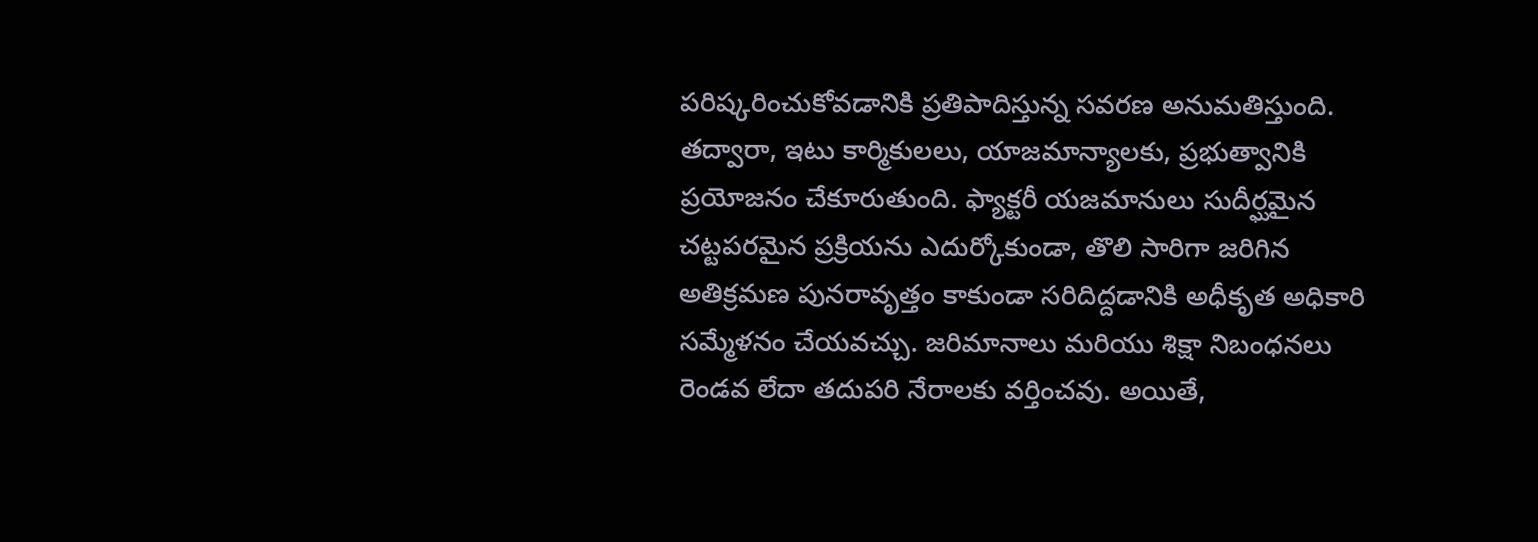పరిష్కరించుకోవడానికి ప్రతిపాదిస్తున్న సవరణ అనుమతిస్తుంది. తద్వారా, ఇటు కార్మికులలు, యాజమాన్యాలకు, ప్రభుత్వానికి ప్రయోజనం చేకూరుతుంది. ఫ్యాక్టరీ యజమానులు సుదీర్ఘమైన చట్టపరమైన ప్రక్రియను ఎదుర్కోకుండా, తొలి సారిగా జరిగిన అతిక్రమణ పునరావృత్తం కాకుండా సరిదిద్దడానికి అధీకృత అధికారి సమ్మేళనం చేయవచ్చు. జరిమానాలు మరియు శిక్షా నిబంధనలు రెండవ లేదా తదుపరి నేరాలకు వర్తించవు. అయితే,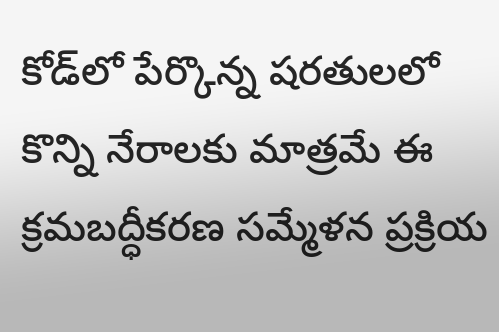కోడ్‌లో పేర్కొన్న షరతులలో కొన్ని నేరాలకు మాత్రమే ఈ క్రమబద్ధీకరణ సమ్మేళన ప్రక్రియ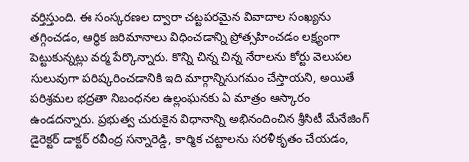వర్తిస్తుంది. ఈ సంస్కరణల ద్వారా చట్టపరమైన వివాదాల సంఖ్యను తగ్గించడం, ఆర్థిక జరిమానాలు విధించడాన్ని ప్రోత్సహించడం లక్ష్యంగా పెట్టుకున్నట్లు వర్మ పేర్కొన్నారు. కొన్ని చిన్న చిన్న నేరాలను కోర్టు వెలుపల సులువుగా పరిష్కరించడానికి ఇది మార్గాన్నిసుగమం చేస్తాయని, అయితే పరిశ్రమల భద్రతా నిబంధనల ఉల్లంఘనకు ఏ మాత్రం ఆస్కారం ఉండదన్నారు. ప్రభుత్వ చురుకైన విధానాన్ని అభినందించిన శ్రీసిటీ మేనేజింగ్ డైరెక్టర్ డాక్టర్ రవీంద్ర సన్నారెడ్డి, కార్మిక చట్టాలను సరళీకృతం చేయడం,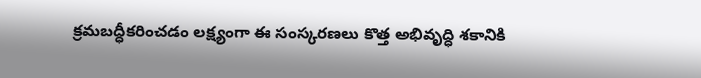క్రమబద్ధీకరించడం లక్ష్యంగా ఈ సంస్కరణలు కొత్త అభివృద్ధి శకానికి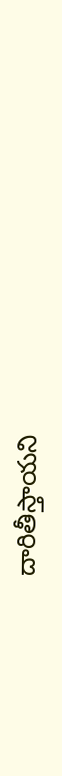దారితీస్తాయని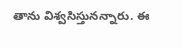తాను విశ్వసిస్తునన్నారు. ఈ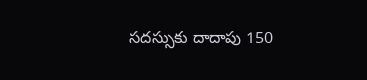సదస్సుకు దాదాపు 150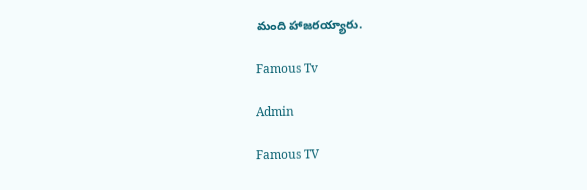మంది హాజరయ్యారు.

Famous Tv

Admin

Famous TV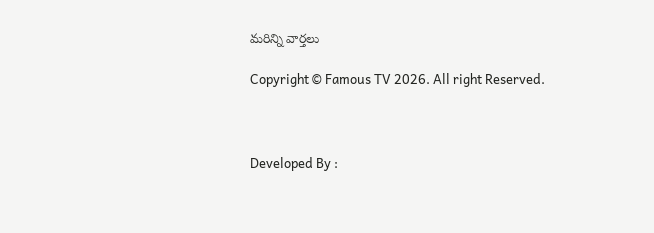మరిన్ని వార్తలు

Copyright © Famous TV 2026. All right Reserved.



Developed By :